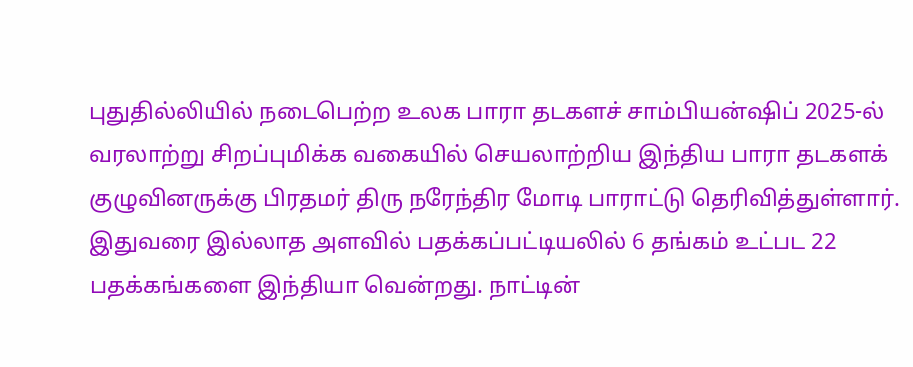புதுதில்லியில் நடைபெற்ற உலக பாரா தடகளச் சாம்பியன்ஷிப் 2025-ல் வரலாற்று சிறப்புமிக்க வகையில் செயலாற்றிய இந்திய பாரா தடகளக் குழுவினருக்கு பிரதமர் திரு நரேந்திர மோடி பாராட்டு தெரிவித்துள்ளார். இதுவரை இல்லாத அளவில் பதக்கப்பட்டியலில் 6 தங்கம் உட்பட 22 பதக்கங்களை இந்தியா வென்றது. நாட்டின்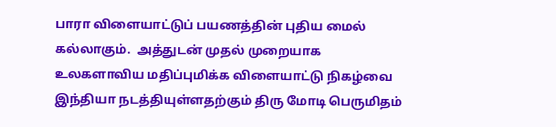பாரா விளையாட்டுப் பயணத்தின் புதிய மைல் கல்லாகும்.  அத்துடன் முதல் முறையாக உலகளாவிய மதிப்புமிக்க விளையாட்டு நிகழ்வை இந்தியா நடத்தியுள்ளதற்கும் திரு மோடி பெருமிதம்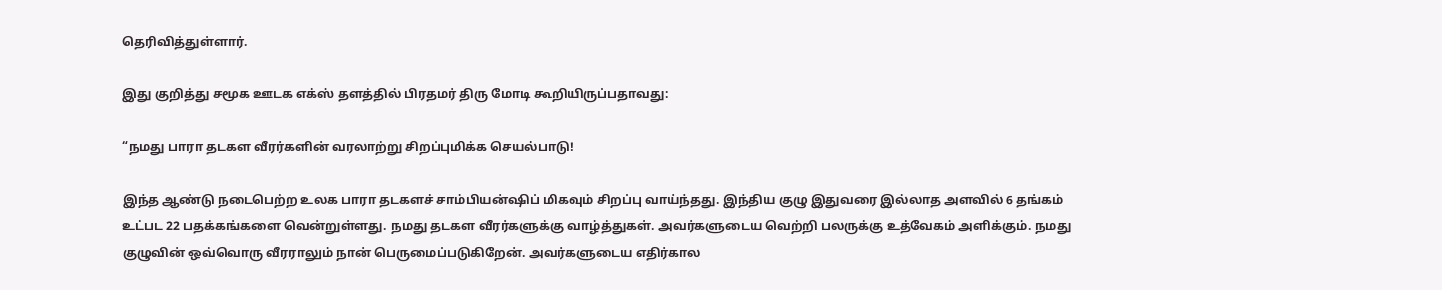தெரிவித்துள்ளார்.

இது குறித்து சமூக ஊடக எக்ஸ் தளத்தில் பிரதமர் திரு மோடி கூறியிருப்பதாவது:

“நமது பாரா தடகள வீரர்களின் வரலாற்று சிறப்புமிக்க செயல்பாடு!

இந்த ஆண்டு நடைபெற்ற உலக பாரா தடகளச் சாம்பியன்ஷிப் மிகவும் சிறப்பு வாய்ந்தது. இந்திய குழு இதுவரை இல்லாத அளவில் 6 தங்கம் உட்பட 22 பதக்கங்களை வென்றுள்ளது. நமது தடகள வீரர்களுக்கு வாழ்த்துகள். அவர்களுடைய வெற்றி பலருக்கு உத்வேகம் அளிக்கும். நமது குழுவின் ஒவ்வொரு வீரராலும் நான் பெருமைப்படுகிறேன். அவர்களுடைய எதிர்கால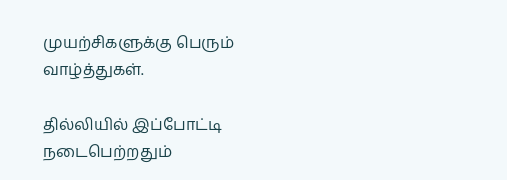முயற்சிகளுக்கு பெரும் வாழ்த்துகள்.

தில்லியில் இப்போட்டி நடைபெற்றதும்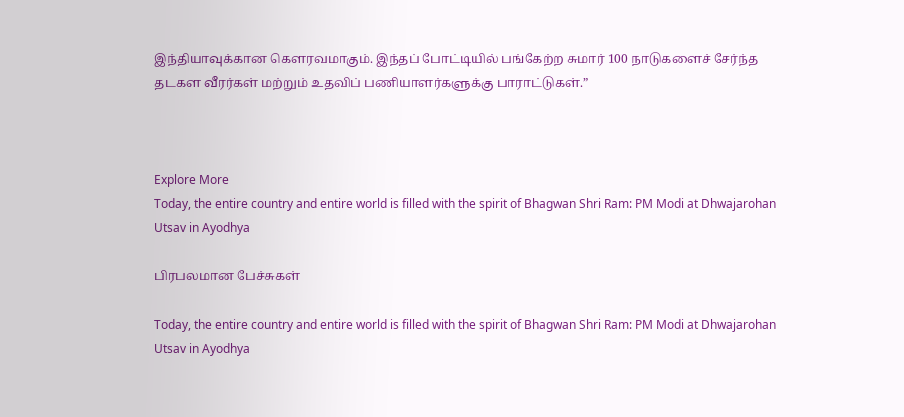இந்தியாவுக்கான கௌரவமாகும். இந்தப் போட்டியில் பங்கேற்ற சுமார் 100 நாடுகளைச் சேர்ந்த தடகள வீரர்கள் மற்றும் உதவிப் பணியாளர்களுக்கு பாராட்டுகள்.”



Explore More
Today, the entire country and entire world is filled with the spirit of Bhagwan Shri Ram: PM Modi at Dhwajarohan Utsav in Ayodhya

பிரபலமான பேச்சுகள்

Today, the entire country and entire world is filled with the spirit of Bhagwan Shri Ram: PM Modi at Dhwajarohan Utsav in Ayodhya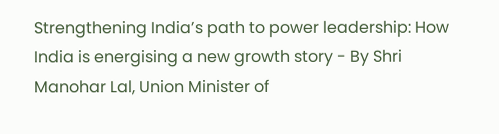Strengthening India’s path to power leadership: How India is energising a new growth story - By Shri Manohar Lal, Union Minister of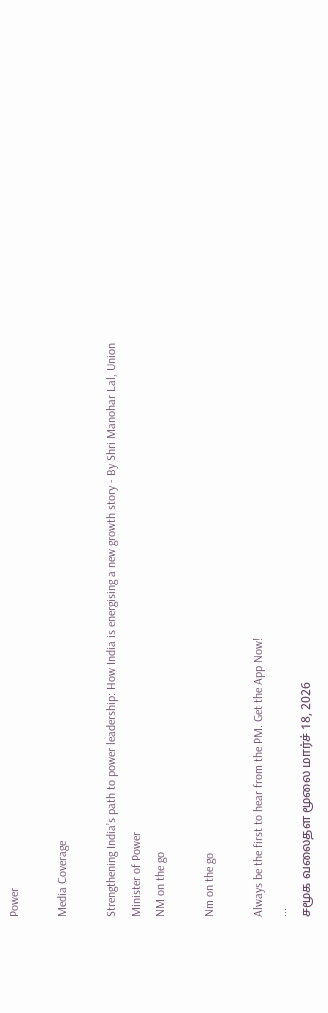Power

Media Coverage

Strengthening India’s path to power leadership: How India is energising a new growth story - By Shri Manohar Lal, Union Minister of Power
NM on the go

Nm on the go

Always be the first to hear from the PM. Get the App Now!
...
சமூக வலைதள மூலை மார்ச் 18, 2026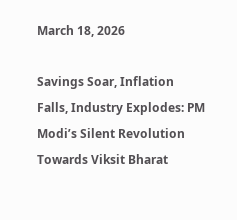March 18, 2026

Savings Soar, Inflation Falls, Industry Explodes: PM Modi’s Silent Revolution Towards Viksit Bharat